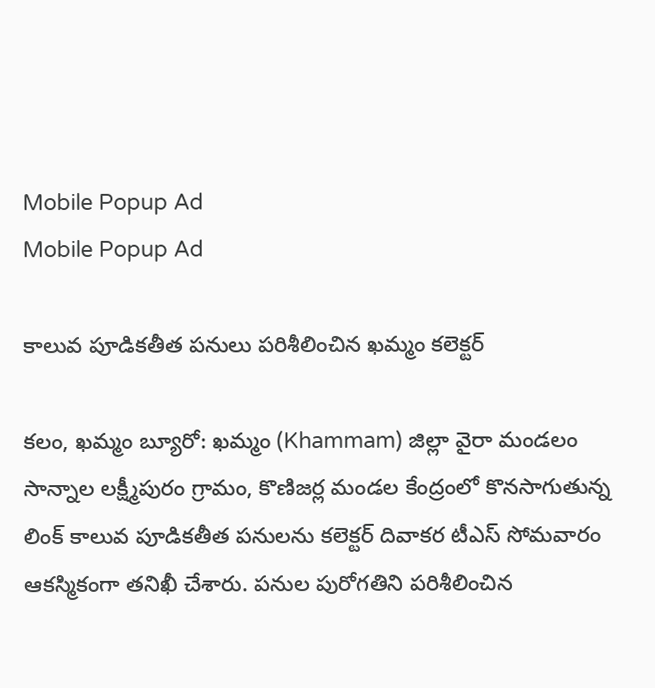Mobile Popup Ad
Mobile Popup Ad

కాలువ పూడికతీత పనులు పరిశీలించిన ఖమ్మం కలెక్టర్

కలం, ఖమ్మం బ్యూరో: ఖమ్మం (Khammam) జిల్లా వైరా మండలం సాన్నాల లక్ష్మీపురం గ్రామం, కొణిజర్ల మండల కేంద్రంలో కొనసాగుతున్న లింక్ కాలువ పూడికతీత పనులను కలెక్టర్ దివాకర టీఎస్ సోమవారం ఆకస్మికంగా తనిఖీ చేశారు. పనుల పురోగతిని పరిశీలించిన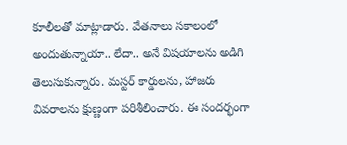కూలీలతో మాట్లాడారు. వేతనాలు సకాలంలో అందుతున్నాయా.. లేదా.. అనే విషయాలను అడిగి తెలుసుకున్నారు. మస్టర్ కార్డులను, హాజరు వివరాలను క్షుణ్ణంగా పరిశీలించారు. ఈ సందర్భంగా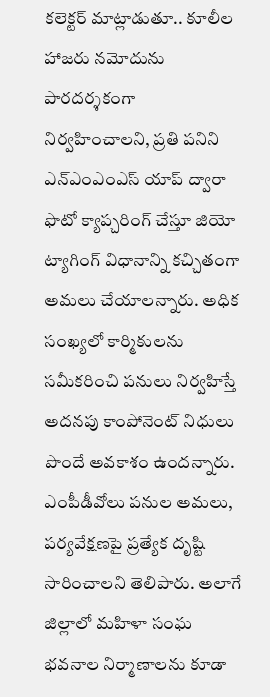కలెక్టర్ మాట్లాడుతూ.. కూలీల హాజరు నమోదును పారదర్శకంగా నిర్వహించాలని, ప్రతి పనిని ఎన్‌ఎంఎంఎస్ యాప్ ద్వారా ఫొటో క్యాప్చరింగ్ చేస్తూ జియో ట్యాగింగ్ విధానాన్ని కచ్చితంగా అమలు చేయాలన్నారు. అధిక సంఖ్యలో కార్మికులను సమీకరించి పనులు నిర్వహిస్తే అదనపు కాంపోనెంట్ నిధులు పొందే అవకాశం ఉందన్నారు. ఎంపీడీవోలు పనుల అమలు, పర్యవేక్షణపై ప్రత్యేక దృష్టి సారించాలని తెలిపారు. అలాగే జిల్లాలో మహిళా సంఘ భవనాల నిర్మాణాలను కూడా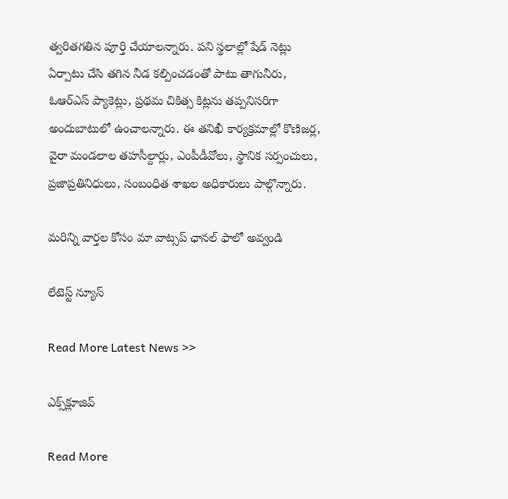త్వరితగతిన పూర్తి చేయాలన్నారు. పని స్థలాల్లో షేడ్ నెట్లు ఏర్పాటు చేసి తగిన నీడ కల్పించడంతో పాటు తాగునీరు, ఓఆర్‌ఎస్ ప్యాకెట్లు, ప్రథమ చికిత్స కిట్లను తప్పనిసరిగా అందుబాటులో ఉంచాలన్నారు. ఈ తనిఖీ కార్యక్రమాల్లో కొణిజర్ల, వైరా మండలాల తహసీల్దార్లు, ఎంపీడీవోలు, స్థానిక సర్పంచులు, ప్రజాప్రతినిధులు, సంబంధిత శాఖల అధికారులు పాల్గొన్నారు.

మ‌రిన్ని వార్త‌ల కోసం మా వాట్స‌ప్ ఛాన‌ల్ ఫాలో అవ్వండి

లేటెస్ట్ న్యూస్‌

Read More Latest News >>

ఎక్స్‌క్లూజివ్‌

Read More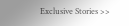Exclusive Stories >>